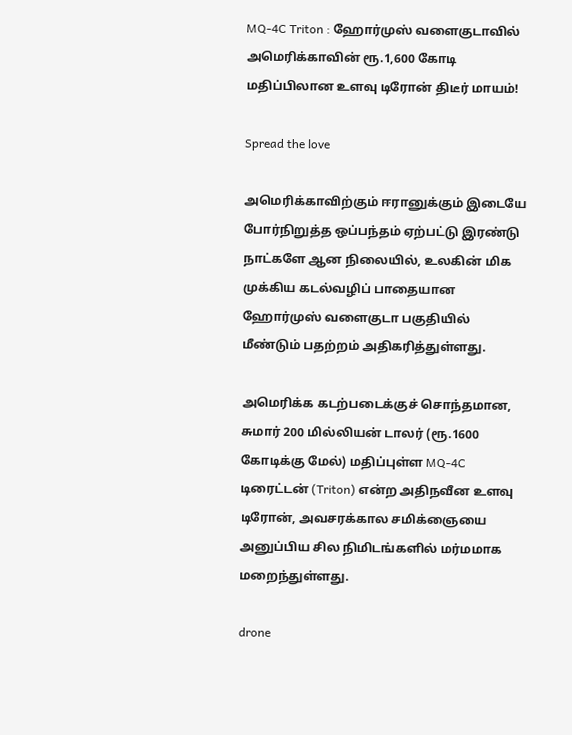MQ-4C Triton : ஹோர்முஸ் வளைகுடாவில் அமெரிக்காவின் ரூ.1,600 கோடி மதிப்பிலான உளவு டிரோன் திடீர் மாயம்!

Spread the love

அமெரிக்காவிற்கும் ஈரானுக்கும் இடையே போர்நிறுத்த ஒப்பந்தம் ஏற்பட்டு இரண்டு நாட்களே ஆன நிலையில், உலகின் மிக முக்கிய கடல்வழிப் பாதையான ஹோர்முஸ் வளைகுடா பகுதியில் மீண்டும் பதற்றம் அதிகரித்துள்ளது.

அமெரிக்க கடற்படைக்குச் சொந்தமான, சுமார் 200 மில்லியன் டாலர் (ரூ.1600 கோடிக்கு மேல்) மதிப்புள்ள MQ-4C டிரைட்டன் (Triton) என்ற அதிநவீன உளவு டிரோன், அவசரக்கால சமிக்ஞையை அனுப்பிய சில நிமிடங்களில் மர்மமாக மறைந்துள்ளது.

drone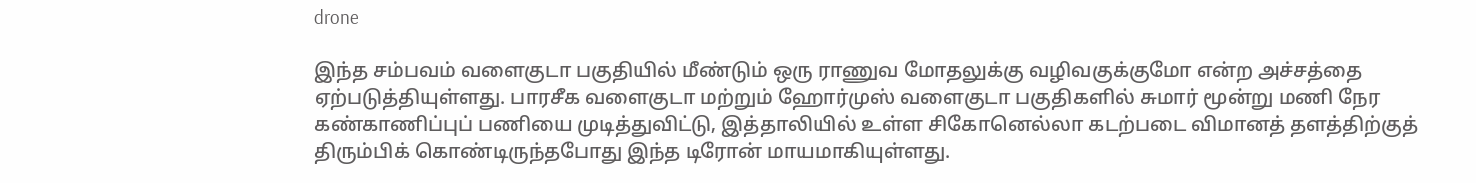drone

இந்த சம்பவம் வளைகுடா பகுதியில் மீண்டும் ஒரு ராணுவ மோதலுக்கு வழிவகுக்குமோ என்ற அச்சத்தை ஏற்படுத்தியுள்ளது. பாரசீக வளைகுடா மற்றும் ஹோர்முஸ் வளைகுடா பகுதிகளில் சுமார் மூன்று மணி நேர கண்காணிப்புப் பணியை முடித்துவிட்டு, இத்தாலியில் உள்ள சிகோனெல்லா கடற்படை விமானத் தளத்திற்குத் திரும்பிக் கொண்டிருந்தபோது இந்த டிரோன் மாயமாகியுள்ளது.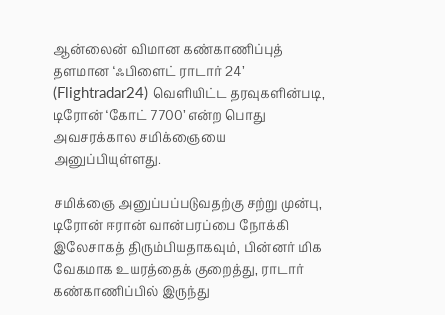ஆன்லைன் விமான கண்காணிப்புத் தளமான ‘ஃபிளைட் ராடார் 24’ (Flightradar24) வெளியிட்ட தரவுகளின்படி, டிரோன் ‘கோட் 7700’ என்ற பொது அவசரக்கால சமிக்ஞையை அனுப்பியுள்ளது.

சமிக்ஞை அனுப்பப்படுவதற்கு சற்று முன்பு, டிரோன் ஈரான் வான்பரப்பை நோக்கி இலேசாகத் திரும்பியதாகவும், பின்னர் மிக வேகமாக உயரத்தைக் குறைத்து, ராடார் கண்காணிப்பில் இருந்து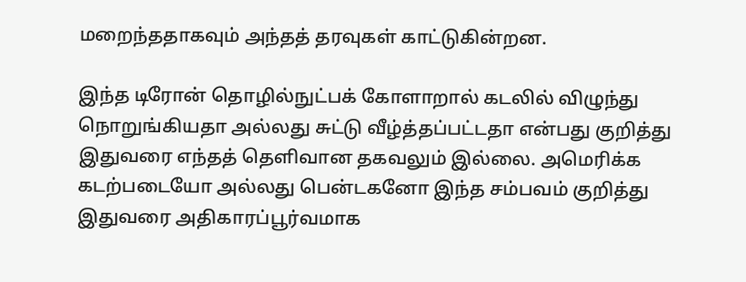மறைந்ததாகவும் அந்தத் தரவுகள் காட்டுகின்றன.

இந்த டிரோன் தொழில்நுட்பக் கோளாறால் கடலில் விழுந்து நொறுங்கியதா அல்லது சுட்டு வீழ்த்தப்பட்டதா என்பது குறித்து இதுவரை எந்தத் தெளிவான தகவலும் இல்லை. அமெரிக்க கடற்படையோ அல்லது பென்டகனோ இந்த சம்பவம் குறித்து இதுவரை அதிகாரப்பூர்வமாக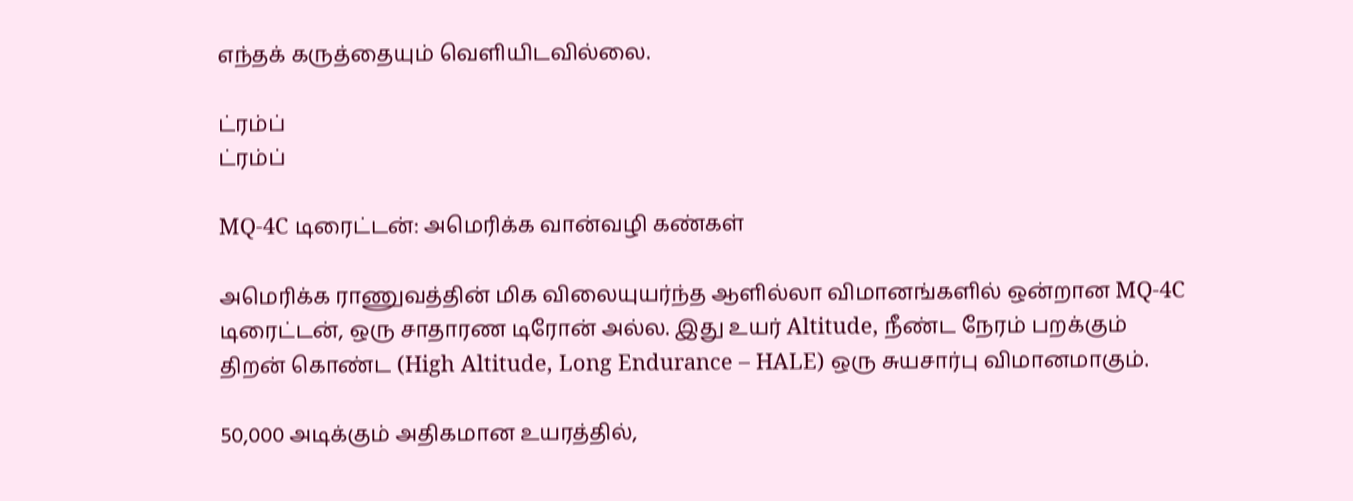எந்தக் கருத்தையும் வெளியிடவில்லை.

ட்ரம்ப்
ட்ரம்ப்

MQ-4C டிரைட்டன்: அமெரிக்க வான்வழி கண்கள்

அமெரிக்க ராணுவத்தின் மிக விலையுயர்ந்த ஆளில்லா விமானங்களில் ஒன்றான MQ-4C டிரைட்டன், ஒரு சாதாரண டிரோன் அல்ல. இது உயர் Altitude, நீண்ட நேரம் பறக்கும் திறன் கொண்ட (High Altitude, Long Endurance – HALE) ஒரு சுயசார்பு விமானமாகும்.

50,000 அடிக்கும் அதிகமான உயரத்தில்,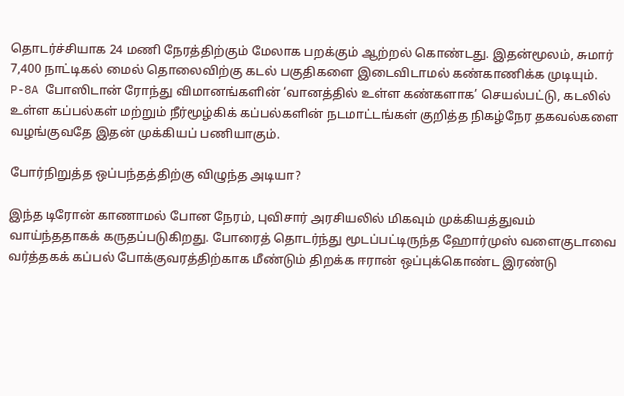தொடர்ச்சியாக 24 மணி நேரத்திற்கும் மேலாக பறக்கும் ஆற்றல் கொண்டது. இதன்மூலம், சுமார் 7,400 நாட்டிகல் மைல் தொலைவிற்கு கடல் பகுதிகளை இடைவிடாமல் கண்காணிக்க முடியும். P-8A போஸிடான் ரோந்து விமானங்களின் ‘வானத்தில் உள்ள கண்களாக’ செயல்பட்டு, கடலில் உள்ள கப்பல்கள் மற்றும் நீர்மூழ்கிக் கப்பல்களின் நடமாட்டங்கள் குறித்த நிகழ்நேர தகவல்களை வழங்குவதே இதன் முக்கியப் பணியாகும்.

போர்நிறுத்த ஒப்பந்தத்திற்கு விழுந்த அடியா?

இந்த டிரோன் காணாமல் போன நேரம், புவிசார் அரசியலில் மிகவும் முக்கியத்துவம் வாய்ந்ததாகக் கருதப்படுகிறது. போரைத் தொடர்ந்து மூடப்பட்டிருந்த ஹோர்முஸ் வளைகுடாவை வர்த்தகக் கப்பல் போக்குவரத்திற்காக மீண்டும் திறக்க ஈரான் ஒப்புக்கொண்ட இரண்டு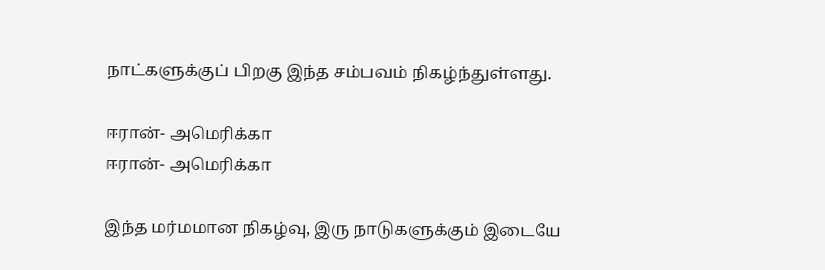நாட்களுக்குப் பிறகு இந்த சம்பவம் நிகழ்ந்துள்ளது.

ஈரான்- அமெரிக்கா
ஈரான்- அமெரிக்கா

இந்த மர்மமான நிகழ்வு, இரு நாடுகளுக்கும் இடையே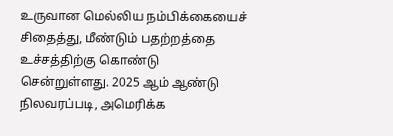உருவான மெல்லிய நம்பிக்கையைச் சிதைத்து, மீண்டும் பதற்றத்தை உச்சத்திற்கு கொண்டு சென்றுள்ளது. 2025 ஆம் ஆண்டு நிலவரப்படி, அமெரிக்க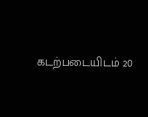கடற்படையிடம் 20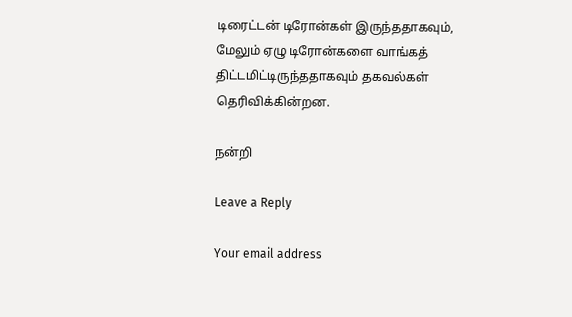டிரைட்டன் டிரோன்கள் இருந்ததாகவும், மேலும் ஏழு டிரோன்களை வாங்கத் திட்டமிட்டிருந்ததாகவும் தகவல்கள் தெரிவிக்கின்றன.

நன்றி

Leave a Reply

Your email address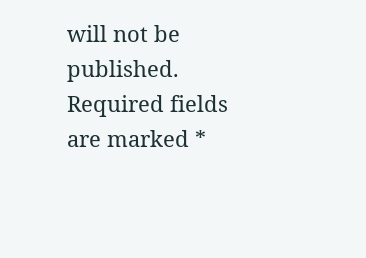will not be published. Required fields are marked *